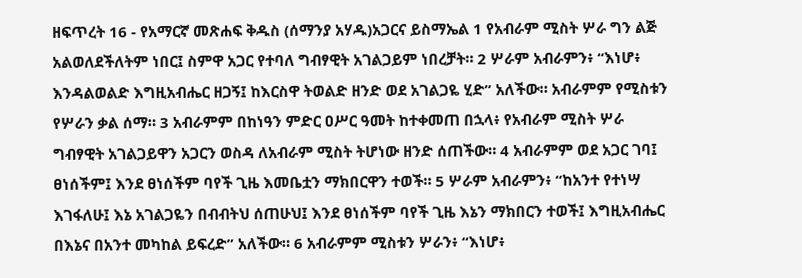ዘፍጥረት 16 - የአማርኛ መጽሐፍ ቅዱስ (ሰማንያ አሃዱ)አጋርና ይስማኤል 1 የአብራም ሚስት ሦራ ግን ልጅ አልወለደችለትም ነበር፤ ስምዋ አጋር የተባለ ግብፃዊት አገልጋይም ነበረቻት። 2 ሦራም አብራምን፥ “እነሆ፥ እንዳልወልድ እግዚአብሔር ዘጋኝ፤ ከእርስዋ ትወልድ ዘንድ ወደ አገልጋዬ ሂድ” አለችው። አብራምም የሚስቱን የሦራን ቃል ሰማ። 3 አብራምም በከነዓን ምድር ዐሥር ዓመት ከተቀመጠ በኋላ፥ የአብራም ሚስት ሦራ ግብፃዊት አገልጋይዋን አጋርን ወስዳ ለአብራም ሚስት ትሆነው ዘንድ ሰጠችው። 4 አብራምም ወደ አጋር ገባ፤ ፀነሰችም፤ እንደ ፀነሰችም ባየች ጊዜ እመቤቷን ማክበርዋን ተወች። 5 ሦራም አብራምን፥ “ከአንተ የተነሣ እገፋለሁ፤ እኔ አገልጋዬን በብብትህ ሰጠሁህ፤ እንደ ፀነሰችም ባየች ጊዜ እኔን ማክበርን ተወች፤ እግዚአብሔር በእኔና በአንተ መካከል ይፍረድ” አለችው። 6 አብራምም ሚስቱን ሦራን፥ “እነሆ፥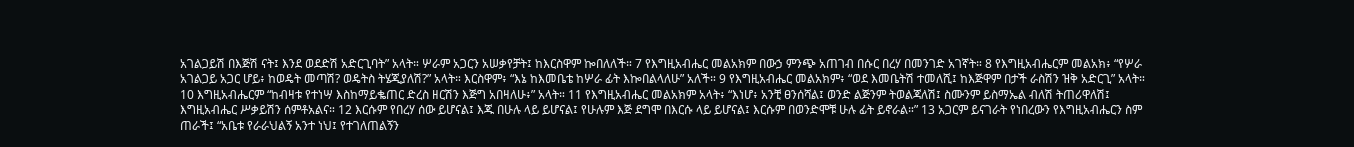አገልጋይሽ በእጅሽ ናት፤ እንደ ወደድሽ አድርጊባት” አላት። ሦራም አጋርን አሠቃየቻት፤ ከእርስዋም ኰበለለች። 7 የእግዚአብሔር መልአክም በውኃ ምንጭ አጠገብ በሱር በረሃ በመንገድ አገኛት። 8 የእግዚአብሔርም መልአክ፥ “የሦራ አገልጋይ አጋር ሆይ፥ ከወዴት መጣሽ? ወዴትስ ትሄጂያለሽ?” አላት። እርስዋም፥ “እኔ ከእመቤቴ ከሦራ ፊት እኰበልላለሁ” አለች። 9 የእግዚአብሔር መልአክም፥ “ወደ እመቤትሽ ተመለሺ፤ ከእጅዋም በታች ራስሽን ዝቅ አድርጊ” አላት። 10 እግዚአብሔርም “ከብዛቱ የተነሣ እስከማይቈጠር ድረስ ዘርሽን እጅግ አበዛለሁ፥” አላት። 11 የእግዚአብሔር መልአክም አላት፥ “እነሆ፥ አንቺ ፀንሰሻል፤ ወንድ ልጅንም ትወልጃለሽ፤ ስሙንም ይስማኤል ብለሽ ትጠሪዋለሽ፤ እግዚአብሔር ሥቃይሽን ሰምቶአልና። 12 እርሱም የበረሃ ሰው ይሆናል፤ እጁ በሁሉ ላይ ይሆናል፤ የሁሉም እጅ ደግሞ በእርሱ ላይ ይሆናል፤ እርሱም በወንድሞቹ ሁሉ ፊት ይኖራል።” 13 አጋርም ይናገራት የነበረውን የእግዚአብሔርን ስም ጠራች፤ “አቤቱ የራራህልኝ አንተ ነህ፤ የተገለጠልኝን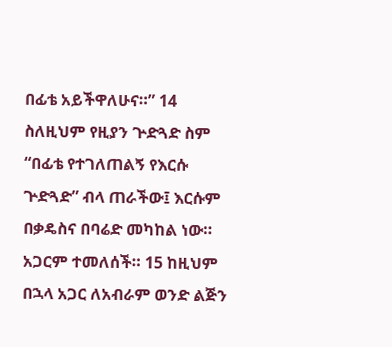በፊቴ አይችዋለሁና።” 14 ስለዚህም የዚያን ጕድጓድ ስም “በፊቴ የተገለጠልኝ የእርሱ ጕድጓድ” ብላ ጠራችው፤ እርሱም በቃዴስና በባሬድ መካከል ነው። አጋርም ተመለሰች። 15 ከዚህም በኋላ አጋር ለአብራም ወንድ ልጅን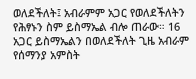ወለደችለት፤ አብራምም አጋር የወለደችለትን የሕፃኑን ስም ይስማኤል ብሎ ጠራው። 16 አጋር ይስማኤልን በወለደችለት ጊዜ አብራም የሰማንያ አምስት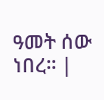ዓመት ሰው ነበረ። |